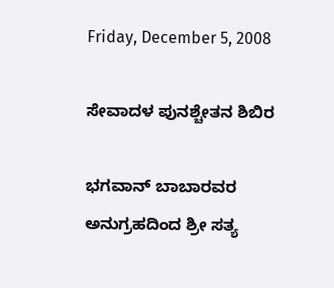Friday, December 5, 2008

ಸೇವಾದಳ ಪುನಶ್ಚೇತನ ಶಿಬಿರ

ಭಗವಾನ್ ಬಾಬಾರವರ ಅನುಗ್ರಹದಿಂದ ಶ್ರೀ ಸತ್ಯ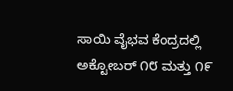ಸಾಯಿ ವೈಭವ ಕೆಂದ್ರದಲ್ಲಿ ಅಕ್ಟೋಬರ್ ೧೮ ಮತ್ತು ೧೯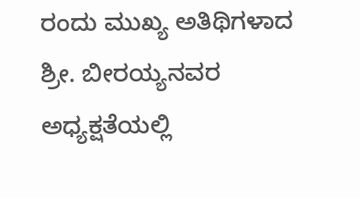ರಂದು ಮುಖ್ಯ ಅತಿಥಿಗಳಾದ ಶ್ರೀ. ಬೀರಯ್ಯನವರ ಅಧ್ಯಕ್ಷತೆಯಲ್ಲಿ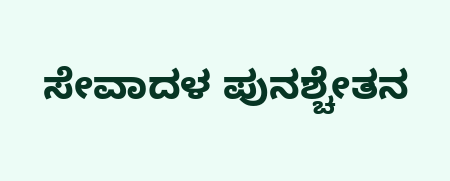ಸೇವಾದಳ ಪುನಶ್ಚೇತನ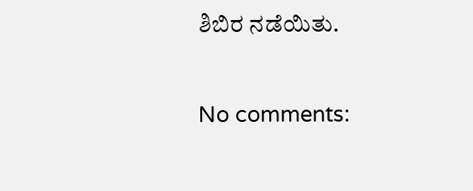ಶಿಬಿರ ನಡೆಯಿತು.

No comments: